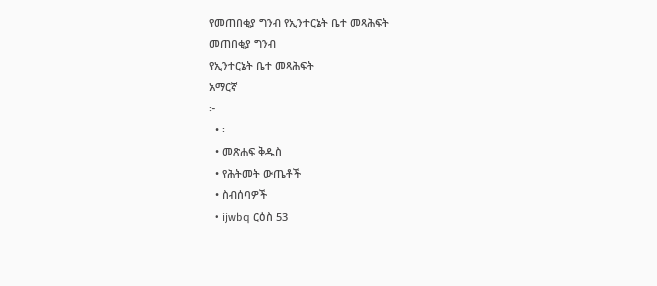የመጠበቂያ ግንብ የኢንተርኔት ቤተ መጻሕፍት
መጠበቂያ ግንብ
የኢንተርኔት ቤተ መጻሕፍት
አማርኛ
፦
  • ፡
  • መጽሐፍ ቅዱስ
  • የሕትመት ውጤቶች
  • ስብሰባዎች
  • ijwbq ርዕስ 53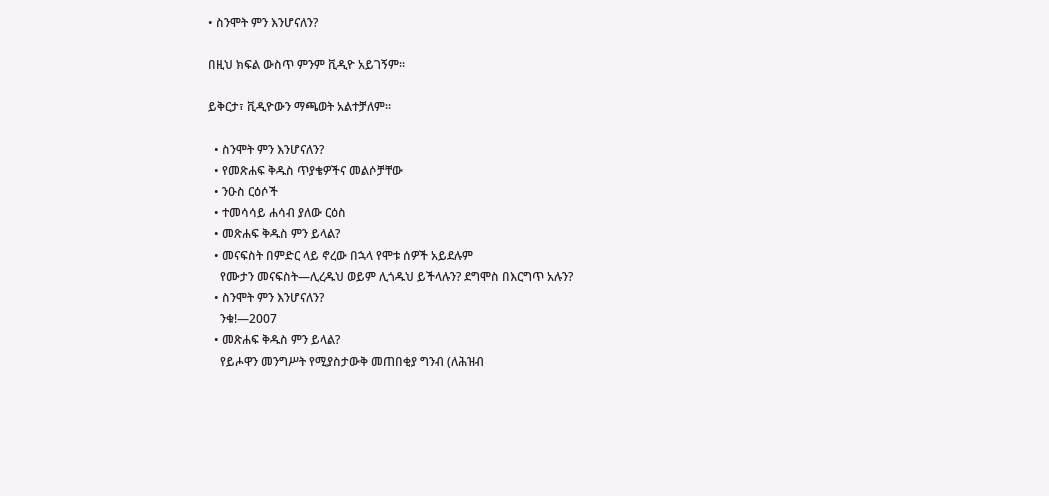• ስንሞት ምን እንሆናለን?

በዚህ ክፍል ውስጥ ምንም ቪዲዮ አይገኝም።

ይቅርታ፣ ቪዲዮውን ማጫወት አልተቻለም።

  • ስንሞት ምን እንሆናለን?
  • የመጽሐፍ ቅዱስ ጥያቄዎችና መልሶቻቸው
  • ንዑስ ርዕሶች
  • ተመሳሳይ ሐሳብ ያለው ርዕስ
  • መጽሐፍ ቅዱስ ምን ይላል?
  • መናፍስት በምድር ላይ ኖረው በኋላ የሞቱ ሰዎች አይደሉም
    የሙታን መናፍስት—ሊረዱህ ወይም ሊጎዱህ ይችላሉን? ደግሞስ በእርግጥ አሉን?
  • ስንሞት ምን እንሆናለን?
    ንቁ!—2007
  • መጽሐፍ ቅዱስ ምን ይላል?
    የይሖዋን መንግሥት የሚያስታውቅ መጠበቂያ ግንብ (ለሕዝብ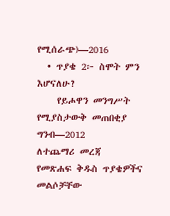የሚሰራጭ)—2016
  • ጥያቄ 2፦ ስሞት ምን እሆናለሁ?
    የይሖዋን መንግሥት የሚያስታውቅ መጠበቂያ ግንብ—2012
ለተጨማሪ መረጃ
የመጽሐፍ ቅዱስ ጥያቄዎችና መልሶቻቸው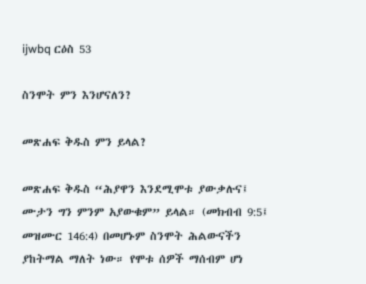ijwbq ርዕስ 53

ስንሞት ምን እንሆናለን?

መጽሐፍ ቅዱስ ምን ይላል?

መጽሐፍ ቅዱስ “ሕያዋን እንደሚሞቱ ያውቃሉና፤ ሙታን ግን ምንም አያውቁም” ይላል። (መክብብ 9:5፤ መዝሙር 146:4) በመሆኑም ስንሞት ሕልውናችን ያከትማል ማለት ነው። የሞቱ ሰዎች ማሰብም ሆነ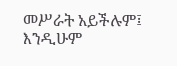መሥራት አይችሉም፤ እንዲሁም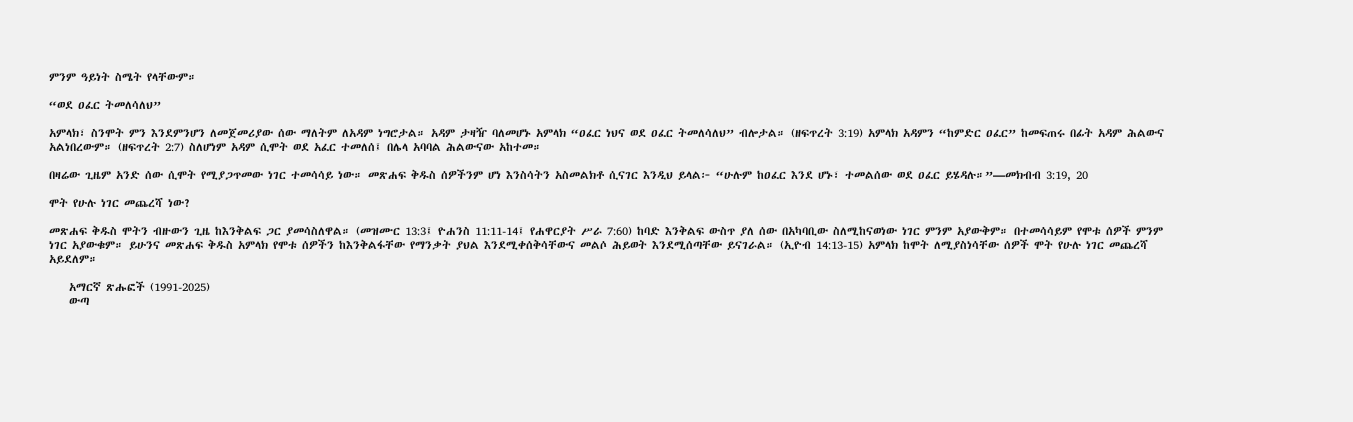ምንም ዓይነት ስሜት የላቸውም።

“ወደ ዐፈር ትመለሳለህ”

አምላክ፣ ስንሞት ምን እንደምንሆን ለመጀመሪያው ሰው ማለትም ለአዳም ነግሮታል። አዳም ታዛዥ ባለመሆኑ አምላክ “ዐፈር ነህና ወደ ዐፈር ትመለሳለህ” ብሎታል። (ዘፍጥረት 3:19) አምላክ አዳምን “ከምድር ዐፈር” ከመፍጠሩ በፊት አዳም ሕልውና አልነበረውም። (ዘፍጥረት 2:7) ስለሆነም አዳም ሲሞት ወደ አፈር ተመለሰ፤ በሌላ አባባል ሕልውናው አከተመ።

በዛሬው ጊዜም አንድ ሰው ሲሞት የሚያጋጥመው ነገር ተመሳሳይ ነው። መጽሐፍ ቅዱስ ሰዎችንም ሆነ እንስሳትን አስመልክቶ ሲናገር እንዲህ ይላል፦ “ሁሉም ከዐፈር እንደ ሆኑ፣ ተመልሰው ወደ ዐፈር ይሄዳሉ።”—መክብብ 3:19, 20

ሞት የሁሉ ነገር መጨረሻ ነው?

መጽሐፍ ቅዱስ ሞትን ብዙውን ጊዜ ከእንቅልፍ ጋር ያመሳስለዋል። (መዝሙር 13:3፤ ዮሐንስ 11:11-14፤ የሐዋርያት ሥራ 7:60) ከባድ እንቅልፍ ውስጥ ያለ ሰው በአካባቢው ስለሚከናወነው ነገር ምንም አያውቅም። በተመሳሳይም የሞቱ ሰዎች ምንም ነገር አያውቁም። ይሁንና መጽሐፍ ቅዱስ አምላክ የሞቱ ሰዎችን ከእንቅልፋቸው የማንቃት ያህል እንደሚቀሰቅሳቸውና መልሶ ሕይወት እንደሚሰጣቸው ይናገራል። (ኢዮብ 14:13-15) አምላክ ከሞት ለሚያስነሳቸው ሰዎች ሞት የሁሉ ነገር መጨረሻ አይደለም።

    አማርኛ ጽሑፎች (1991-2025)
    ውጣ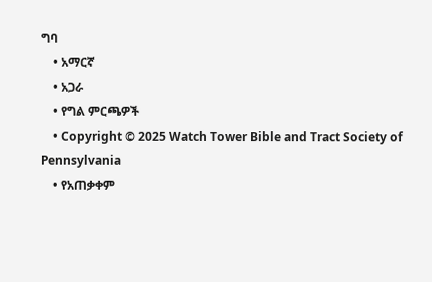ግባ
    • አማርኛ
    • አጋራ
    • የግል ምርጫዎች
    • Copyright © 2025 Watch Tower Bible and Tract Society of Pennsylvania
    • የአጠቃቀም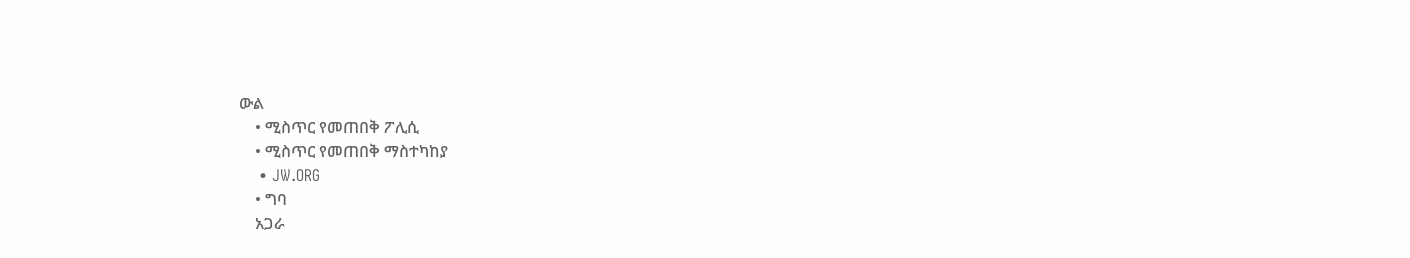ውል
    • ሚስጥር የመጠበቅ ፖሊሲ
    • ሚስጥር የመጠበቅ ማስተካከያ
    • JW.ORG
    • ግባ
    አጋራ